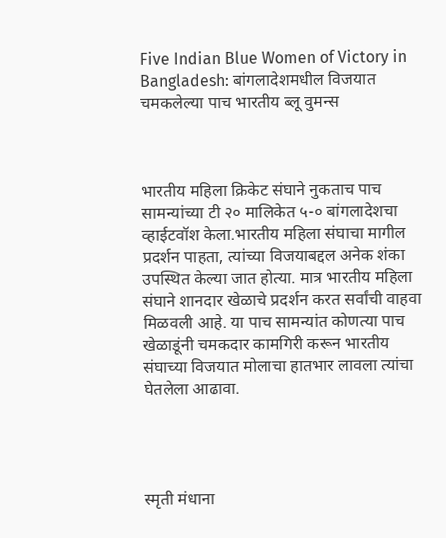Five Indian Blue Women of Victory in Bangladesh: बांगलादेशमधील विजयात चमकलेल्या पाच भारतीय ब्लू वुमन्स



भारतीय महिला क्रिकेट संघाने नुकताच पाच सामन्यांच्या टी २० मालिकेत ५-० बांगलादेशचा व्हाईटवॉश केला.भारतीय महिला संघाचा मागील प्रदर्शन पाहता, त्यांच्या विजयाबद्दल अनेक शंका उपस्थित केल्या जात होत्या. मात्र भारतीय महिला संघाने शानदार खेळाचे प्रदर्शन करत सर्वांची वाहवा मिळवली आहे. या पाच सामन्यांत कोणत्या पाच खेळाडूंनी चमकदार कामगिरी करून भारतीय संघाच्या विजयात मोलाचा हातभार लावला त्यांचा घेतलेला आढावा.




स्मृती मंधाना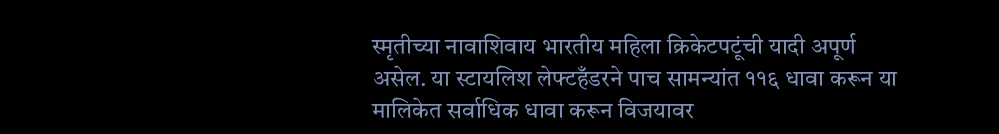स्मृतीच्या नावाशिवाय भारतीय महिला क्रिकेटपटूंची यादी अपूर्ण असेल. या स्टायलिश लेफ्टहँडरने पाच सामन्यांत ११६ धावा करून या मालिकेत सर्वाधिक धावा करून विजयावर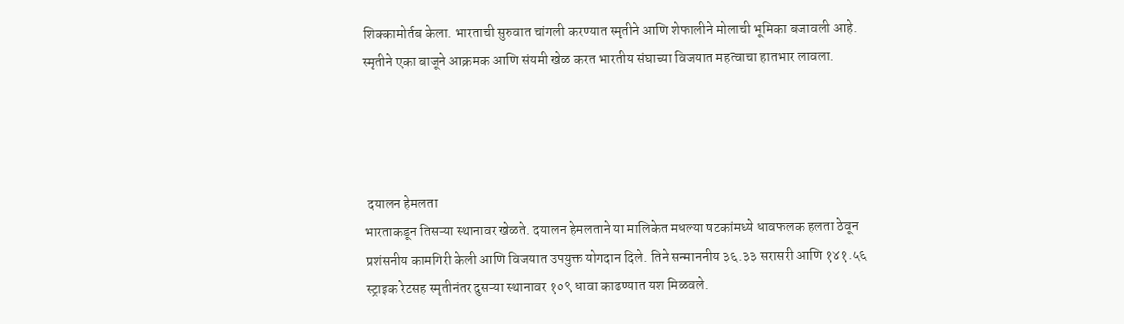शिक्कामोर्तब केला. भारताची सुरुवात चांगली करण्यात स्मृतीने आणि शेफालीने मोलाची भूमिका बजावली आहे. स्मृतीने एका बाजूने आक्रमक आणि संयमी खेळ करत भारतीय संघाच्या विजयात महत्वाचा हातभार लावला.




 दयालन हेमलता
भारताकडून तिसऱ्या स्थानावर खेळते. दयालन हेमलताने या मालिकेत मधल्या षटकांमध्ये धावफलक हलता ठेवून प्रशंसनीय कामगिरी केली आणि विजयात उपयुक्त योगदान दिले. तिने सन्माननीय ३६.३३ सरासरी आणि १४१.५६ स्ट्राइक रेटसह स्मृतीनंतर दुसऱ्या स्थानावर १०९ धावा काढण्यात यश मिळवले.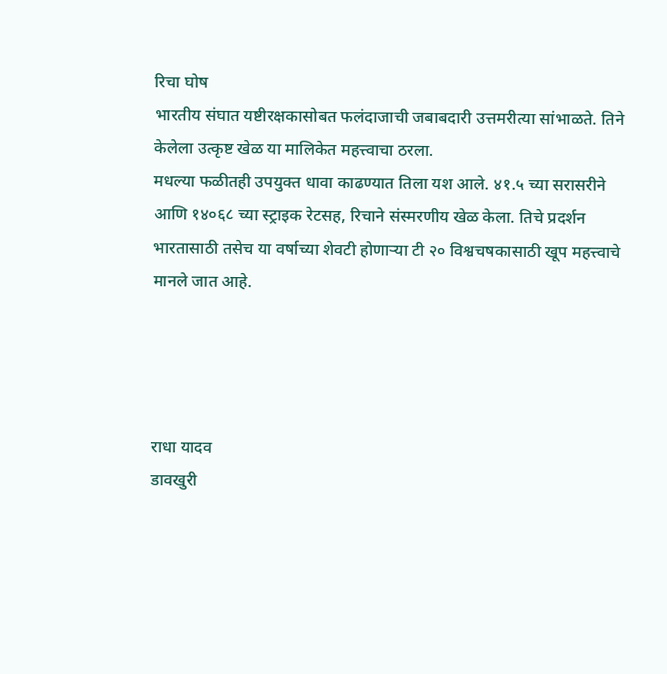रिचा घोष
भारतीय संघात यष्टीरक्षकासोबत फलंदाजाची जबाबदारी उत्तमरीत्या सांभाळते. तिने केलेला उत्कृष्ट खेळ या मालिकेत महत्त्वाचा ठरला.
मधल्या फळीतही उपयुक्त धावा काढण्यात तिला यश आले. ४१.५ च्या सरासरीने आणि १४०६८ च्या स्ट्राइक रेटसह, रिचाने संस्मरणीय खेळ केला. तिचे प्रदर्शन भारतासाठी तसेच या वर्षाच्या शेवटी होणाऱ्या टी २० विश्वचषकासाठी खूप महत्त्वाचे मानले जात आहे.




राधा यादव
डावखुरी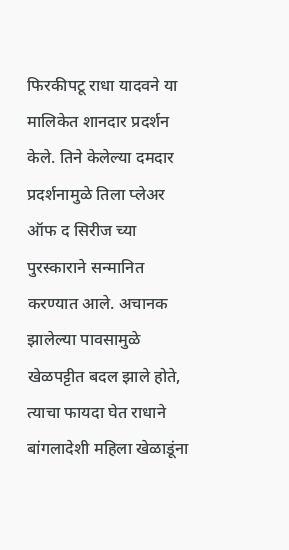फिरकीपटू राधा यादवने या मालिकेत शानदार प्रदर्शन केले. तिने केलेल्या दमदार प्रदर्शनामुळे तिला प्लेअर ऑफ द सिरीज च्या पुरस्काराने सन्मानित करण्यात आले. अचानक झालेल्या पावसामुळे खेळपट्टीत बदल झाले होते, त्याचा फायदा घेत राधाने बांगलादेशी महिला खेळाडूंना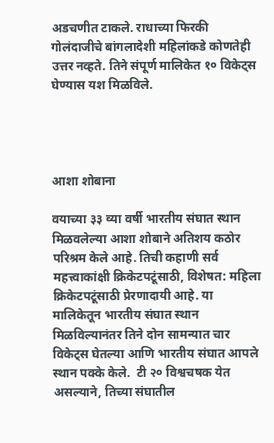अडचणीत टाकले. राधाच्या फिरकी गोलंदाजीचे बांगलादेशी महिलांकडे कोणतेही उत्तर नव्हते. तिने संपूर्ण मालिकेत १० विकेट्स घेण्यास यश मिळविले.




आशा शोबाना

वयाच्या ३३ व्या वर्षी भारतीय संघात स्थान मिळवलेल्या आशा शोबाने अतिशय कठोर परिश्रम केले आहे. तिची कहाणी सर्व महत्त्वाकांक्षी क्रिकेटपटूंसाठी, विशेषत: महिला क्रिकेटपटूंसाठी प्रेरणादायी आहे. या मालिकेतून भारतीय संघात स्थान मिळविल्यानंतर तिने दोन सामन्यात चार विकेट्स घेतल्या आणि भारतीय संघात आपले स्थान पक्के केले.  टी २० विश्वचषक येत असल्याने, तिच्या संघातील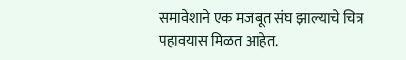समावेशाने एक मजबूत संघ झाल्याचे चित्र पहावयास मिळत आहेत.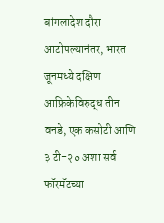बांगलादेश दौरा आटोपल्यानंतर, भारत जूनमध्ये दक्षिण आफ्रिकेविरुद्ध तीन वनडे, एक कसोटी आणि ३ टी-२० अशा सर्व फॉरमॅटच्या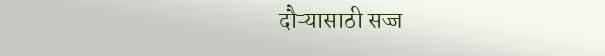दौऱ्यासाठी सज्ज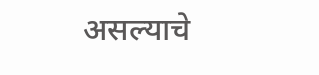असल्याचे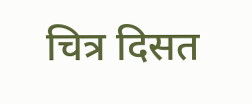चित्र दिसत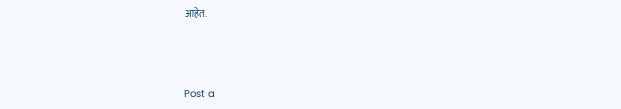आहेत.



Post a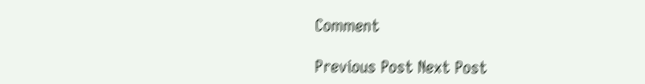Comment

Previous Post Next Post